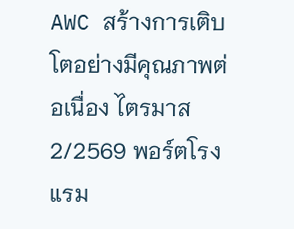AWC สร้างการเติบโตอย่างมีคุณภาพต่อเนื่อง ไตรมาส 2/2569 พอร์ตโรงแรม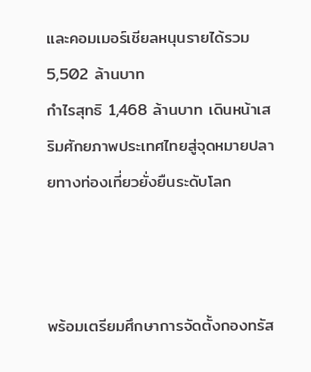และคอมเมอร์เชียลหนุนรายได้รวม 5,502 ล้านบาท
กำไรสุทธิ 1,468 ล้านบาท เดินหน้าเสริมศักยภาพประเทศไทยสู่จุดหมายปลายทางท่องเที่ยวยั่งยืนระดับโลก



พร้อมเตรียมศึกษาการจัดตั้งกองทรัส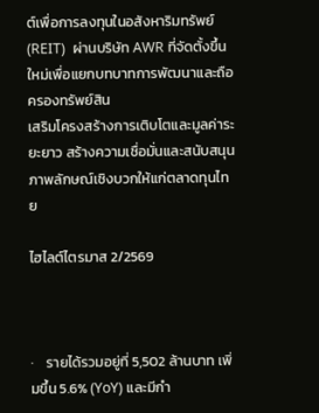ต์เพื่อการลงทุนในอสังหาริมทรัพย์ (REIT)  ผ่านบริษัท AWR ที่จัดตั้งขึ้นใหม่เพื่อแยกบทบาทการพัฒนาและถือครองทรัพย์สิน
เสริมโครงสร้างการเติบโตและมูลค่าระยะยาว สร้างความเชื่อมั่นและสนับสนุนภาพลักษณ์เชิงบวกให้แก่ตลาดทุนไทย

ไฮไลต์ไตรมาส 2/2569



·    รายได้รวมอยู่ที่ 5,502 ล้านบาท เพิ่มขึ้น 5.6% (YoY) และมีกำ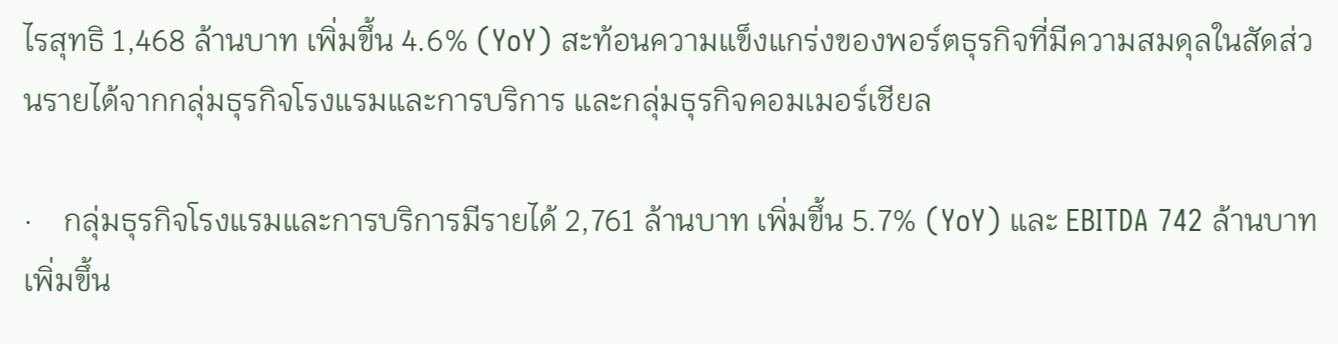ไรสุทธิ 1,468 ล้านบาท เพิ่มขึ้น 4.6% (YoY) สะท้อนความแข็งแกร่งของพอร์ตธุรกิจที่มีความสมดุลในสัดส่วนรายได้จากกลุ่มธุรกิจโรงแรมและการบริการ และกลุ่มธุรกิจคอมเมอร์เชียล

·    กลุ่มธุรกิจโรงแรมและการบริการมีรายได้ 2,761 ล้านบาท เพิ่มขึ้น 5.7% (YoY) และ EBITDA 742 ล้านบาท เพิ่มขึ้น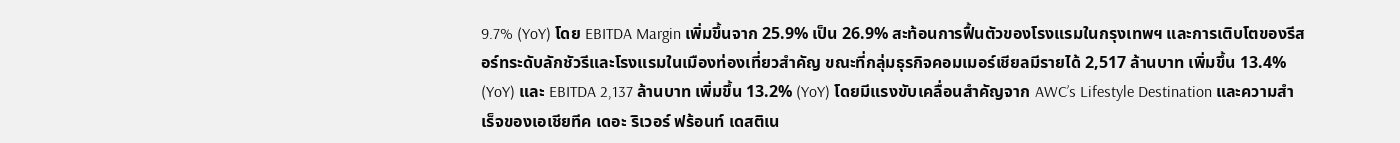9.7% (YoY) โดย EBITDA Margin เพิ่มขึ้นจาก 25.9% เป็น 26.9% สะท้อนการฟื้นตัวของโรงแรมในกรุงเทพฯ และการเติบโตของรีสอร์ทระดับลักชัวรีและโรงแรมในเมืองท่องเที่ยวสำคัญ ขณะที่กลุ่มธุรกิจคอมเมอร์เชียลมีรายได้ 2,517 ล้านบาท เพิ่มขึ้น 13.4% (YoY) และ EBITDA 2,137 ล้านบาท เพิ่มขึ้น 13.2% (YoY) โดยมีแรงขับเคลื่อนสำคัญจาก AWC’s Lifestyle Destination และความสำเร็จของเอเชียทีค เดอะ ริเวอร์ ฟร้อนท์ เดสติเน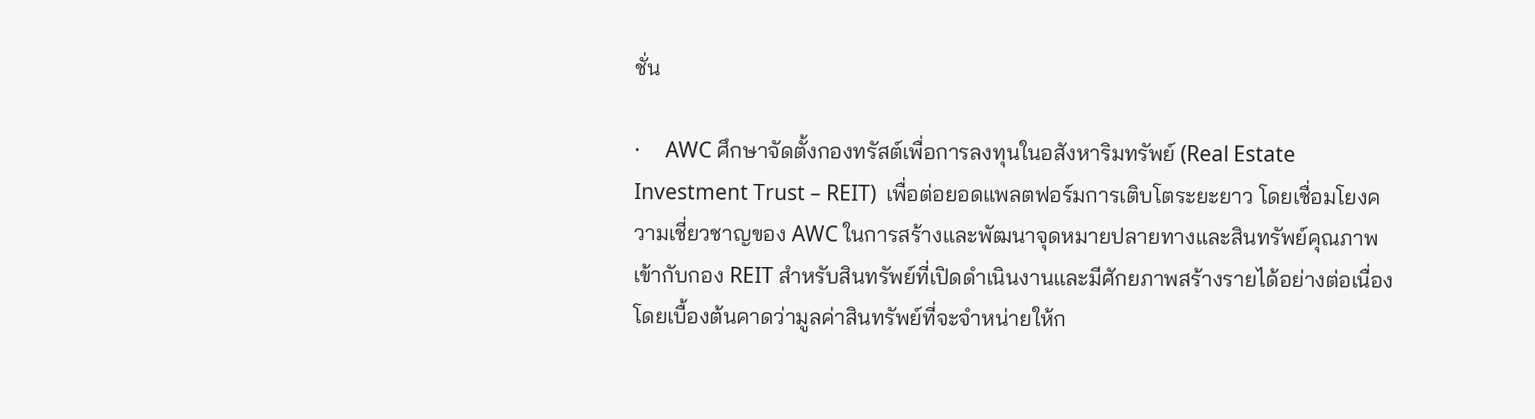ชั่น

·     AWC ศึกษาจัดตั้งกองทรัสต์เพื่อการลงทุนในอสังหาริมทรัพย์ (Real Estate Investment Trust – REIT)  เพื่อต่อยอดแพลตฟอร์มการเติบโตระยะยาว โดยเชื่อมโยงความเชี่ยวชาญของ AWC ในการสร้างและพัฒนาจุดหมายปลายทางและสินทรัพย์คุณภาพ เข้ากับกอง REIT สำหรับสินทรัพย์ที่เปิดดำเนินงานและมีศักยภาพสร้างรายได้อย่างต่อเนื่อง โดยเบื้องต้นคาดว่ามูลค่าสินทรัพย์ที่จะจำหน่ายให้ก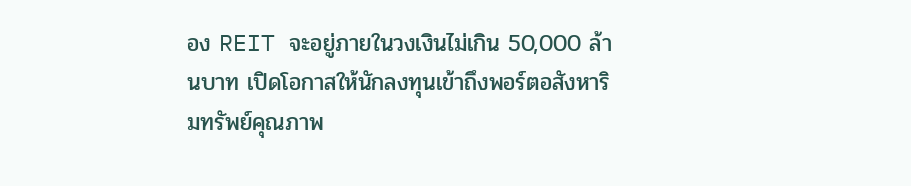อง REIT จะอยู่ภายในวงเงินไม่เกิน 50,000 ล้านบาท เปิดโอกาสให้นักลงทุนเข้าถึงพอร์ตอสังหาริมทรัพย์คุณภาพ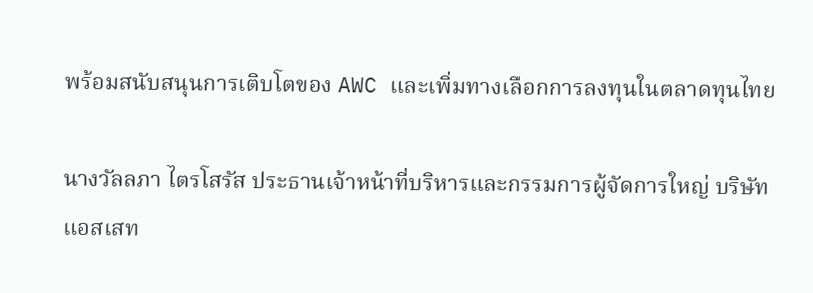พร้อมสนับสนุนการเติบโตของ AWC และเพิ่มทางเลือกการลงทุนในตลาดทุนไทย

นางวัลลภา ไตรโสรัส ประธานเจ้าหน้าที่บริหารและกรรมการผู้จัดการใหญ่ บริษัท แอสเสท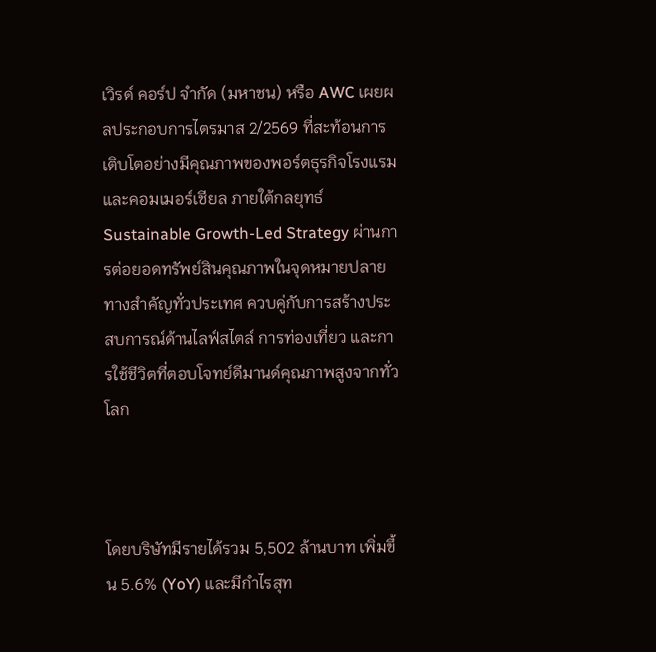เวิรด์ คอร์ป จำกัด (มหาชน) หรือ AWC เผยผลประกอบการไตรมาส 2/2569 ที่สะท้อนการเติบโตอย่างมีคุณภาพของพอร์ตธุรกิจโรงแรมและคอมเมอร์เชียล ภายใต้กลยุทธ์ Sustainable Growth-Led Strategy ผ่านการต่อยอดทรัพย์สินคุณภาพในจุดหมายปลายทางสำคัญทั่วประเทศ ควบคู่กับการสร้างประสบการณ์ด้านไลฟ์สไตล์ การท่องเที่ยว และการใช้ชีวิตที่ตอบโจทย์ดีมานด์คุณภาพสูงจากทั่วโลก



โดยบริษัทมีรายได้รวม 5,502 ล้านบาท เพิ่มขึ้น 5.6% (YoY) และมีกำไรสุท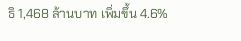ธิ 1,468 ล้านบาท เพิ่มขึ้น 4.6%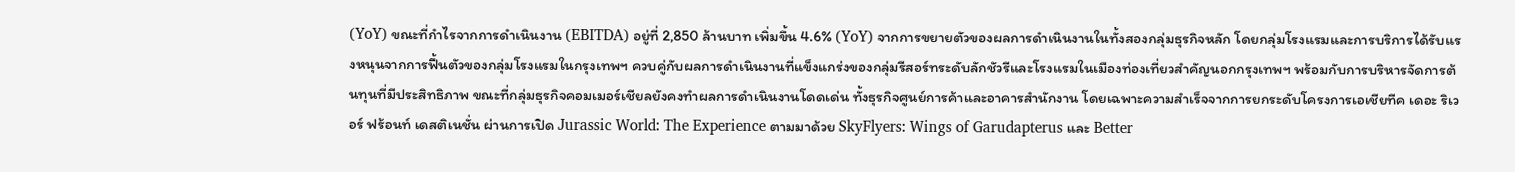(YoY) ขณะที่กำไรจากการดำเนินงาน (EBITDA) อยู่ที่ 2,850 ล้านบาท เพิ่มขึ้น 4.6% (YoY) จากการขยายตัวของผลการดำเนินงานในทั้งสองกลุ่มธุรกิจหลัก โดยกลุ่มโรงแรมและการบริการได้รับแรงหนุนจากการฟื้นตัวของกลุ่มโรงแรมในกรุงเทพฯ ควบคู่กับผลการดำเนินงานที่แข็งแกร่งของกลุ่มรีสอร์ทระดับลักชัวรีและโรงแรมในเมืองท่องเที่ยวสำคัญนอกกรุงเทพฯ พร้อมกับการบริหารจัดการต้นทุนที่มีประสิทธิภาพ ขณะที่กลุ่มธุรกิจคอมเมอร์เชียลยังคงทำผลการดำเนินงานโดดเด่น ทั้งธุรกิจศูนย์การค้าและอาคารสำนักงาน โดยเฉพาะความสำเร็จจากการยกระดับโครงการเอเชียทีค เดอะ ริเวอร์ ฟร้อนท์ เดสติเนชั่น ผ่านการเปิด Jurassic World: The Experience ตามมาด้วย SkyFlyers: Wings of Garudapterus และ Better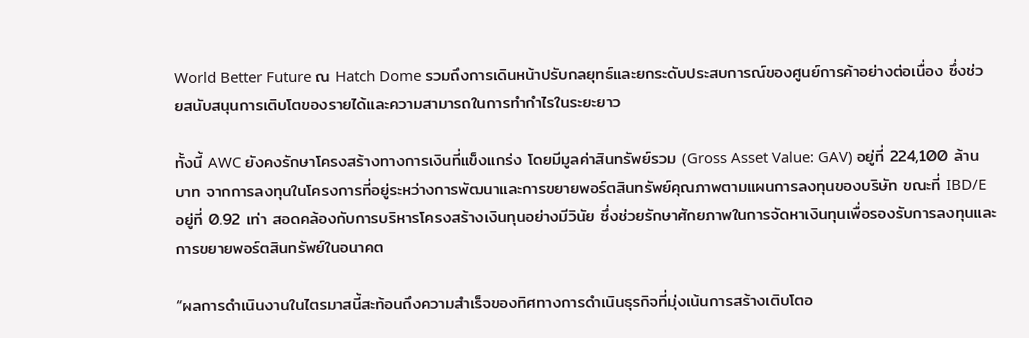World Better Future ณ Hatch Dome รวมถึงการเดินหน้าปรับกลยุทธ์และยกระดับประสบการณ์ของศูนย์การค้าอย่างต่อเนื่อง ซึ่งช่วยสนับสนุนการเติบโตของรายได้และความสามารถในการทำกำไรในระยะยาว

ทั้งนี้ AWC ยังคงรักษาโครงสร้างทางการเงินที่แข็งแกร่ง โดยมีมูลค่าสินทรัพย์รวม (Gross Asset Value: GAV) อยู่ที่ 224,100 ล้านบาท จากการลงทุนในโครงการที่อยู่ระหว่างการพัฒนาและการขยายพอร์ตสินทรัพย์คุณภาพตามแผนการลงทุนของบริษัท ขณะที่ IBD/E อยู่ที่ 0.92 เท่า สอดคล้องกับการบริหารโครงสร้างเงินทุนอย่างมีวินัย ซึ่งช่วยรักษาศักยภาพในการจัดหาเงินทุนเพื่อรองรับการลงทุนและการขยายพอร์ตสินทรัพย์ในอนาคต

“ผลการดำเนินงานในไตรมาสนี้สะท้อนถึงความสำเร็จของทิศทางการดำเนินธุรกิจที่มุ่งเน้นการสร้างเติบโตอ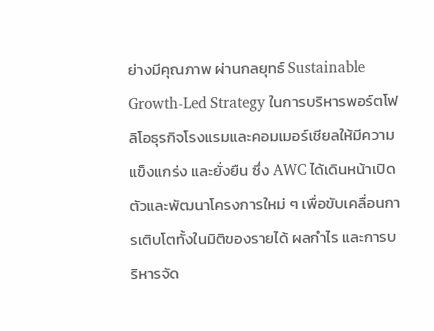ย่างมีคุณภาพ ผ่านกลยุทธ์ Sustainable Growth-Led Strategy ในการบริหารพอร์ตโฟลิโอธุรกิจโรงแรมและคอมเมอร์เชียลให้มีความแข็งแกร่ง และยั่งยืน ซึ่ง AWC ได้เดินหน้าเปิดตัวและพัฒนาโครงการใหม่ ๆ เพื่อขับเคลื่อนการเติบโตทั้งในมิติของรายได้ ผลกำไร และการบริหารจัด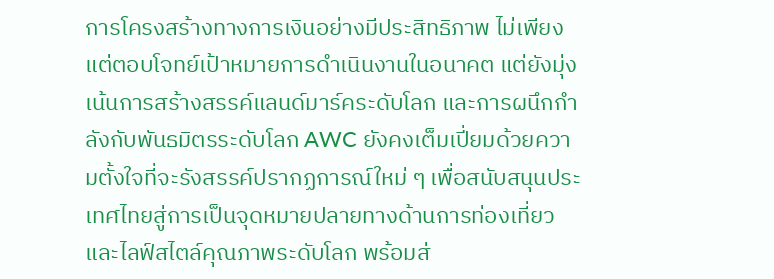การโครงสร้างทางการเงินอย่างมีประสิทธิภาพ ไม่เพียงแต่ตอบโจทย์เป้าหมายการดำเนินงานในอนาคต แต่ยังมุ่งเน้นการสร้างสรรค์แลนด์มาร์คระดับโลก และการผนึกกำลังกับพันธมิตรระดับโลก AWC ยังคงเต็มเปี่ยมด้วยความตั้งใจที่จะรังสรรค์ปรากฏการณ์ใหม่ ๆ เพื่อสนับสนุนประเทศไทยสู่การเป็นจุดหมายปลายทางด้านการท่องเที่ยวและไลฟ์สไตล์คุณภาพระดับโลก พร้อมส่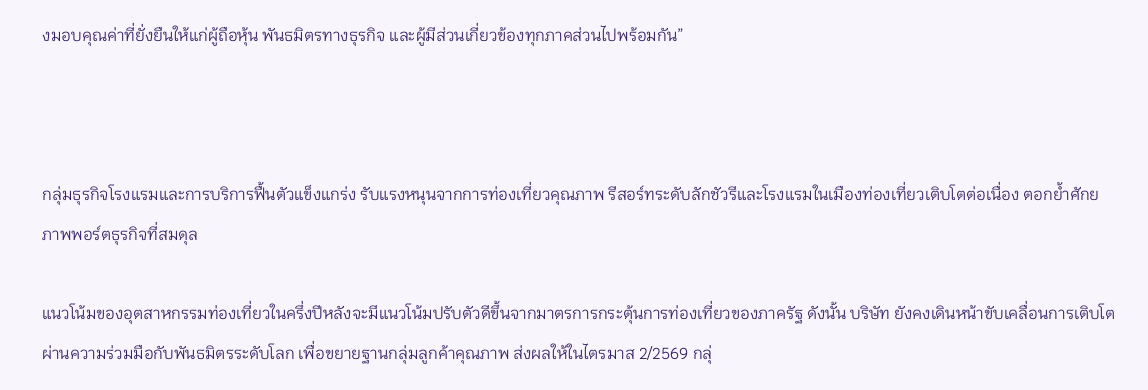งมอบคุณค่าที่ยั่งยืนให้แก่ผู้ถือหุ้น พันธมิตรทางธุรกิจ และผู้มีส่วนเกี่ยวข้องทุกภาคส่วนไปพร้อมกัน”



กลุ่มธุรกิจโรงแรมและการบริการฟื้นตัวแข็งแกร่ง รับแรงหนุนจากการท่องเที่ยวคุณภาพ รีสอร์ทระดับลักชัวรีและโรงแรมในเมืองท่องเที่ยวเติบโตต่อเนื่อง ตอกย้ำศักยภาพพอร์ตธุรกิจที่สมดุล

แนวโน้มของอุตสาหกรรมท่องเที่ยวในครึ่งปีหลังจะมีแนวโน้มปรับตัวดีขึ้นจากมาตรการกระตุ้นการท่องเที่ยวของภาครัฐ ดังนั้น บริษัท ยังคงเดินหน้าขับเคลื่อนการเติบโตผ่านความร่วมมือกับพันธมิตรระดับโลก เพื่อขยายฐานกลุ่มลูกค้าคุณภาพ ส่งผลให้ในไตรมาส 2/2569 กลุ่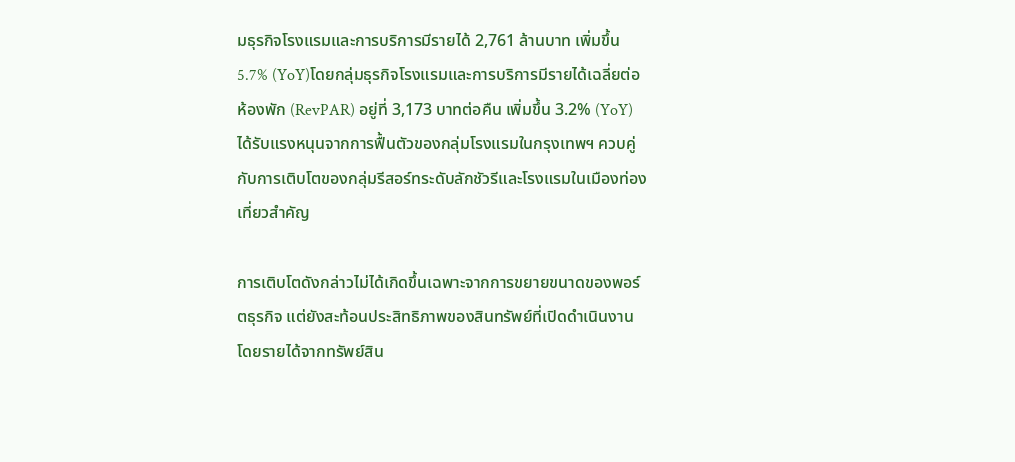มธุรกิจโรงแรมและการบริการมีรายได้ 2,761 ล้านบาท เพิ่มขึ้น 5.7% (YoY)โดยกลุ่มธุรกิจโรงแรมและการบริการมีรายได้เฉลี่ยต่อห้องพัก (RevPAR) อยู่ที่ 3,173 บาทต่อคืน เพิ่มขึ้น 3.2% (YoY) ได้รับแรงหนุนจากการฟื้นตัวของกลุ่มโรงแรมในกรุงเทพฯ ควบคู่กับการเติบโตของกลุ่มรีสอร์ทระดับลักชัวรีและโรงแรมในเมืองท่องเที่ยวสำคัญ

การเติบโตดังกล่าวไม่ได้เกิดขึ้นเฉพาะจากการขยายขนาดของพอร์ตธุรกิจ แต่ยังสะท้อนประสิทธิภาพของสินทรัพย์ที่เปิดดำเนินงาน โดยรายได้จากทรัพย์สิน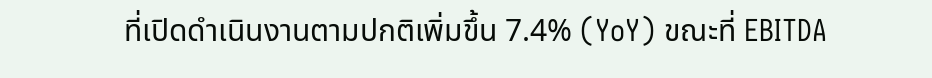ที่เปิดดำเนินงานตามปกติเพิ่มขึ้น 7.4% (YoY) ขณะที่ EBITDA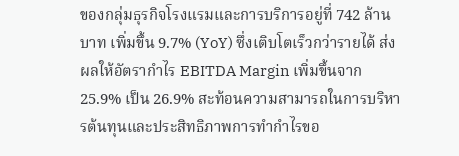ของกลุ่มธุรกิจโรงแรมและการบริการอยู่ที่ 742 ล้านบาท เพิ่มขึ้น 9.7% (YoY) ซึ่งเติบโตเร็วกว่ารายได้ ส่งผลให้อัตรากำไร EBITDA Margin เพิ่มขึ้นจาก 25.9% เป็น 26.9% สะท้อนความสามารถในการบริหารต้นทุนและประสิทธิภาพการทำกำไรขอ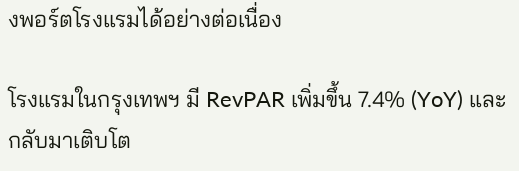งพอร์ตโรงแรมได้อย่างต่อเนื่อง

โรงแรมในกรุงเทพฯ มี RevPAR เพิ่มขึ้น 7.4% (YoY) และกลับมาเติบโต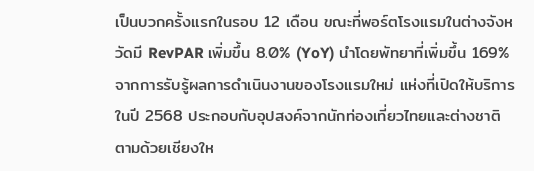เป็นบวกครั้งแรกในรอบ 12 เดือน ขณะที่พอร์ตโรงแรมในต่างจังหวัดมี RevPAR เพิ่มขึ้น 8.0% (YoY) นำโดยพัทยาที่เพิ่มขึ้น 169% จากการรับรู้ผลการดำเนินงานของโรงแรมใหม่ แห่งที่เปิดให้บริการในปี 2568 ประกอบกับอุปสงค์จากนักท่องเที่ยวไทยและต่างชาติ ตามด้วยเชียงให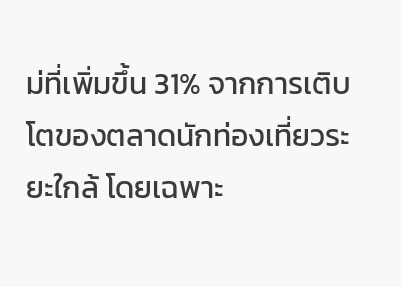ม่ที่เพิ่มขึ้น 31% จากการเติบโตของตลาดนักท่องเที่ยวระยะใกล้ โดยเฉพาะ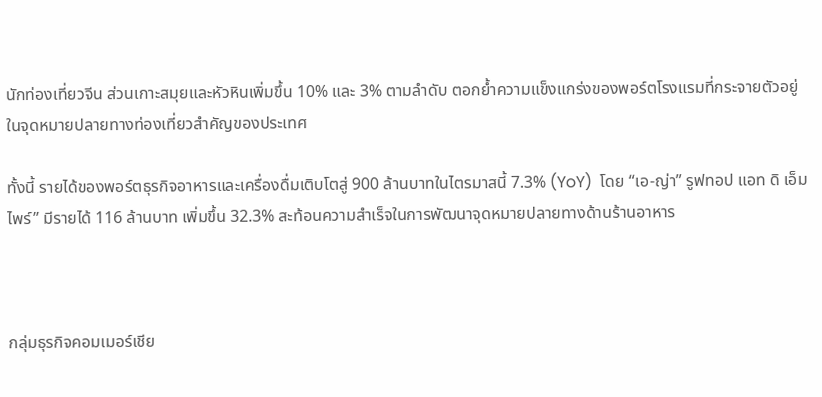นักท่องเที่ยวจีน ส่วนเกาะสมุยและหัวหินเพิ่มขึ้น 10% และ 3% ตามลำดับ ตอกย้ำความแข็งแกร่งของพอร์ตโรงแรมที่กระจายตัวอยู่ในจุดหมายปลายทางท่องเที่ยวสำคัญของประเทศ

ทั้งนี้ รายได้ของพอร์ตธุรกิจอาหารและเครื่องดื่มเติบโตสู่ 900 ล้านบาทในไตรมาสนี้ 7.3% (YoY)  โดย “เอ-ญ่า” รูฟทอป แอท ดิ เอ็มไพร์” มีรายได้ 116 ล้านบาท เพิ่มขึ้น 32.3% สะท้อนความสำเร็จในการพัฒนาจุดหมายปลายทางด้านร้านอาหาร



กลุ่มธุรกิจคอมเมอร์เชีย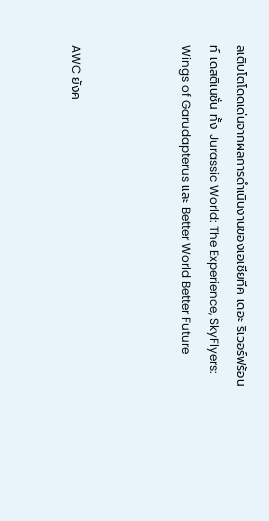ลเติบโตโดดเด่นจากผลการดำเนินงานของเอเชียทีค เดอะ ริเวอร์ฟร้อนท์ เดสติเนชั่น ทั้ง Jurassic World: The Experience, SkyFlyers: Wings of Garudapterus และ Better World Better Future



AWC ยังค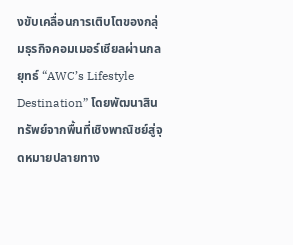งขับเคลื่อนการเติบโตของกลุ่มธุรกิจคอมเมอร์เชียลผ่านกลยุทธ์ “AWC’s Lifestyle Destination” โดยพัฒนาสินทรัพย์จากพื้นที่เชิงพาณิชย์สู่จุดหมายปลายทาง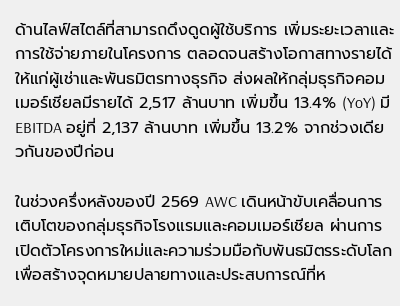ด้านไลฟ์สไตล์ที่สามารถดึงดูดผู้ใช้บริการ เพิ่มระยะเวลาและการใช้จ่ายภายในโครงการ ตลอดจนสร้างโอกาสทางรายได้ให้แก่ผู้เช่าและพันธมิตรทางธุรกิจ ส่งผลให้กลุ่มธุรกิจคอมเมอร์เชียลมีรายได้ 2,517 ล้านบาท เพิ่มขึ้น 13.4% (YoY) มี EBITDA อยู่ที่ 2,137 ล้านบาท เพิ่มขึ้น 13.2% จากช่วงเดียวกันของปีก่อน

ในช่วงครึ่งหลังของปี 2569 AWC เดินหน้าขับเคลื่อนการเติบโตของกลุ่มธุรกิจโรงแรมและคอมเมอร์เชียล ผ่านการเปิดตัวโครงการใหม่และความร่วมมือกับพันธมิตรระดับโลก เพื่อสร้างจุดหมายปลายทางและประสบการณ์ที่ห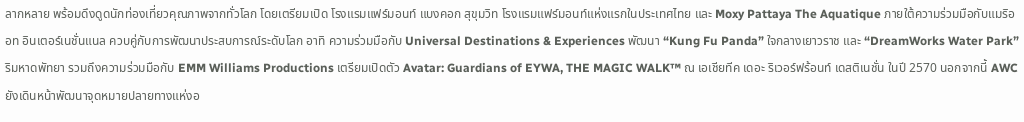ลากหลาย พร้อมดึงดูดนักท่องเที่ยวคุณภาพจากทั่วโลก โดยเตรียมเปิด โรงแรมแฟร์มอนท์ แบงคอก สุขุมวิท โรงแรมแฟร์มอนท์แห่งแรกในประเทศไทย และ Moxy Pattaya The Aquatique ภายใต้ความร่วมมือกับแมริออท อินเตอร์เนชั่นแนล ควบคู่กับการพัฒนาประสบการณ์ระดับโลก อาทิ ความร่วมมือกับ Universal Destinations & Experiences พัฒนา “Kung Fu Panda” ใจกลางเยาวราช และ “DreamWorks Water Park” ริมหาดพัทยา รวมถึงความร่วมมือกับ EMM Williams Productions เตรียมเปิดตัว Avatar: Guardians of EYWA, THE MAGIC WALK™ ณ เอเชียทีค เดอะ ริเวอร์ฟร้อนท์ เดสติเนชั่น ในปี 2570 นอกจากนี้ AWC ยังเดินหน้าพัฒนาจุดหมายปลายทางแห่งอ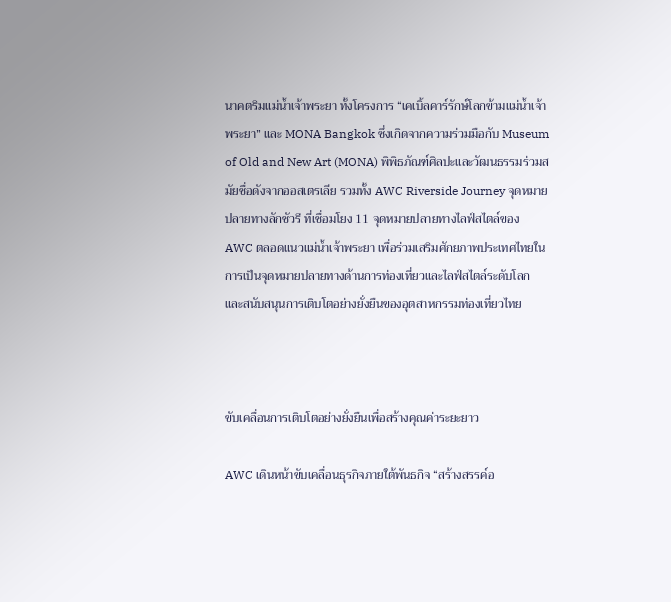นาคตริมแม่น้ำเจ้าพระยา ทั้งโครงการ “เคเบิ้ลคาร์รักษ์โลกข้ามแม่น้ำเจ้าพระยา” และ MONA Bangkok ซึ่งเกิดจากความร่วมมือกับ Museum of Old and New Art (MONA) พิพิธภัณฑ์ศิลปะและวัฒนธรรมร่วมสมัยชื่อดังจากออสเตรเลีย รวมทั้ง AWC Riverside Journey จุดหมายปลายทางลักชัวรี ที่เชื่อมโยง 11 จุดหมายปลายทางไลฟ์สไตล์ของ AWC ตลอดแนวแม่น้ำเจ้าพระยา เพื่อร่วมเสริมศักยภาพประเทศไทยในการเป็นจุดหมายปลายทางด้านการท่องเที่ยวและไลฟ์สไตล์ระดับโลก และสนับสนุนการเติบโตอย่างยั่งยืนของอุตสาหกรรมท่องเที่ยวไทย



ขับเคลื่อนการเติบโตอย่างยั่งยืนเพื่อสร้างคุณค่าระยะยาว

AWC เดินหน้าขับเคลื่อนธุรกิจภายใต้พันธกิจ “สร้างสรรค์อ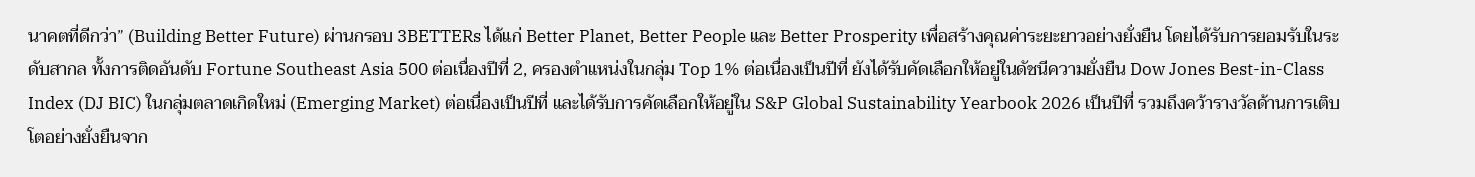นาคตที่ดีกว่า” (Building Better Future) ผ่านกรอบ 3BETTERs ได้แก่ Better Planet, Better People และ Better Prosperity เพื่อสร้างคุณค่าระยะยาวอย่างยั่งยืน โดยได้รับการยอมรับในระดับสากล ทั้งการติดอันดับ Fortune Southeast Asia 500 ต่อเนื่องปีที่ 2, ครองตำแหน่งในกลุ่ม Top 1% ต่อเนื่องเป็นปีที่ ยังได้รับคัดเลือกให้อยู่ในดัชนีความยั่งยืน Dow Jones Best-in-Class Index (DJ BIC) ในกลุ่มตลาดเกิดใหม่ (Emerging Market) ต่อเนื่องเป็นปีที่ และได้รับการคัดเลือกให้อยู่ใน S&P Global Sustainability Yearbook 2026 เป็นปีที่ รวมถึงคว้ารางวัลด้านการเติบโตอย่างยั่งยืนจาก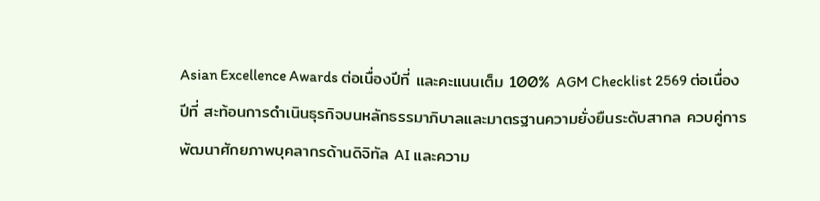Asian Excellence Awards ต่อเนื่องปีที่ และคะแนนเต็ม 100% AGM Checklist 2569 ต่อเนื่องปีที่ สะท้อนการดำเนินธุรกิจบนหลักธรรมาภิบาลและมาตรฐานความยั่งยืนระดับสากล ควบคู่การพัฒนาศักยภาพบุคลากรด้านดิจิทัล AI และความ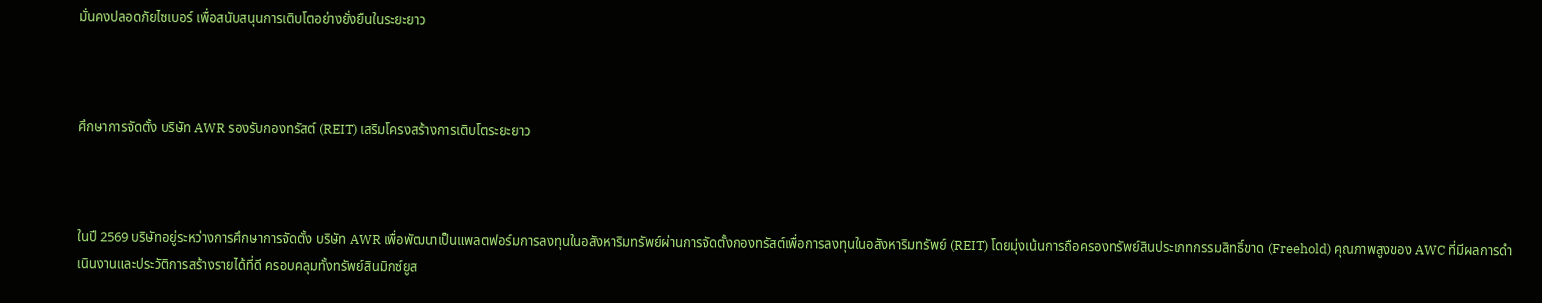มั่นคงปลอดภัยไซเบอร์ เพื่อสนับสนุนการเติบโตอย่างยั่งยืนในระยะยาว



ศึกษาการจัดตั้ง บริษัท AWR รองรับกองทรัสต์ (REIT) เสริมโครงสร้างการเติบโตระยะยาว



ในปี 2569 บริษัทอยู่ระหว่างการศึกษาการจัดตั้ง บริษัท AWR เพื่อพัฒนาเป็นแพลตฟอร์มการลงทุนในอสังหาริมทรัพย์ผ่านการจัดตั้งกองทรัสต์เพื่อการลงทุนในอสังหาริมทรัพย์ (REIT) โดยมุ่งเน้นการถือครองทรัพย์สินประเภทกรรมสิทธิ์ขาด (Freehold) คุณภาพสูงของ AWC ที่มีผลการดำเนินงานและประวัติการสร้างรายได้ที่ดี ครอบคลุมทั้งทรัพย์สินมิกซ์ยูส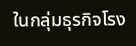ในกลุ่มธุรกิจโรง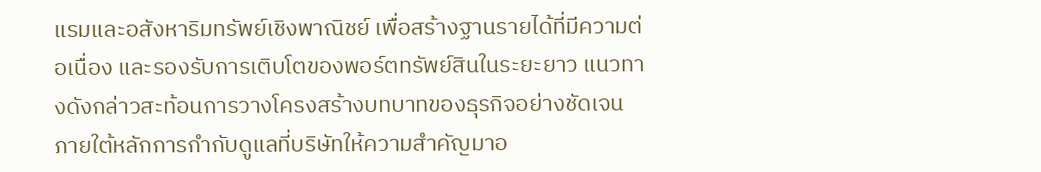แรมและอสังหาริมทรัพย์เชิงพาณิชย์ เพื่อสร้างฐานรายได้ที่มีความต่อเนื่อง และรองรับการเติบโตของพอร์ตทรัพย์สินในระยะยาว แนวทางดังกล่าวสะท้อนการวางโครงสร้างบทบาทของธุรกิจอย่างชัดเจน ภายใต้หลักการกำกับดูแลที่บริษัทให้ความสำคัญมาอ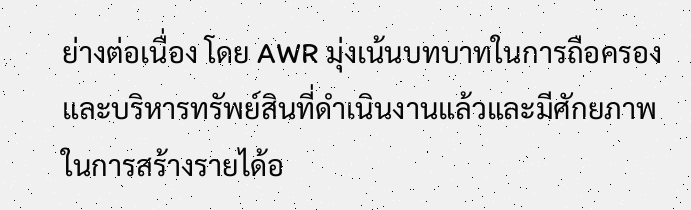ย่างต่อเนื่อง โดย AWR มุ่งเน้นบทบาทในการถือครองและบริหารทรัพย์สินที่ดำเนินงานแล้วและมีศักยภาพในการสร้างรายได้อ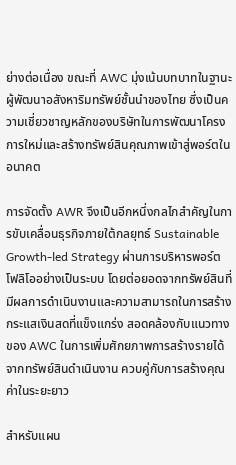ย่างต่อเนื่อง ขณะที่ AWC มุ่งเน้นบทบาทในฐานะผู้พัฒนาอสังหาริมทรัพย์ชั้นนำของไทย ซึ่งเป็นความเชี่ยวชาญหลักของบริษัทในการพัฒนาโครงการใหม่และสร้างทรัพย์สินคุณภาพเข้าสู่พอร์ตในอนาคต

การจัดตั้ง AWR จึงเป็นอีกหนึ่งกลไกสำคัญในการขับเคลื่อนธุรกิจภายใต้กลยุทธ์ Sustainable Growth-led Strategy ผ่านการบริหารพอร์ตโฟลิโออย่างเป็นระบบ โดยต่อยอดจากทรัพย์สินที่มีผลการดำเนินงานและความสามารถในการสร้างกระแสเงินสดที่แข็งแกร่ง สอดคล้องกับแนวทางของ AWC ในการเพิ่มศักยภาพการสร้างรายได้จากทรัพย์สินดำเนินงาน ควบคู่กับการสร้างคุณค่าในระยะยาว

สำหรับแผน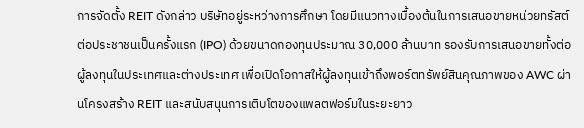การจัดตั้ง REIT ดังกล่าว บริษัทอยู่ระหว่างการศึกษา โดยมีแนวทางเบื้องต้นในการเสนอขายหน่วยทรัสต์ต่อประชาชนเป็นครั้งแรก (IPO) ด้วยขนาดกองทุนประมาณ 30,000 ล้านบาท รองรับการเสนอขายทั้งต่อผู้ลงทุนในประเทศและต่างประเทศ เพื่อเปิดโอกาสให้ผู้ลงทุนเข้าถึงพอร์ตทรัพย์สินคุณภาพของ AWC ผ่านโครงสร้าง REIT และสนับสนุนการเติบโตของแพลตฟอร์มในระยะยาว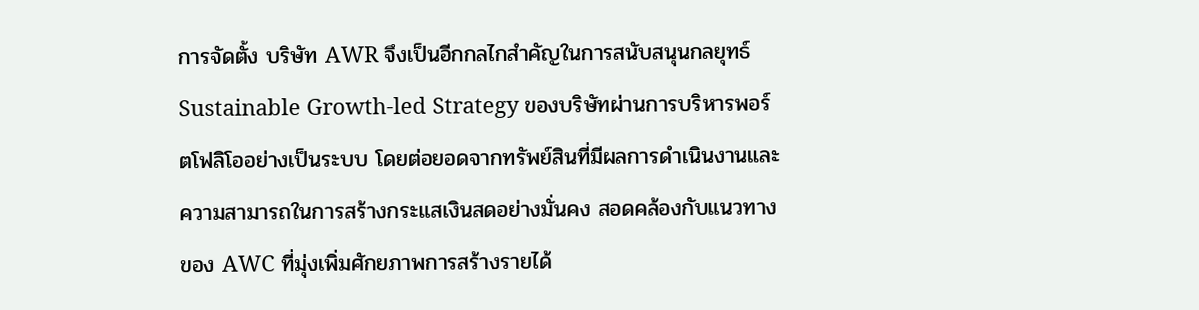การจัดตั้ง บริษัท AWR จึงเป็นอีกกลไกสำคัญในการสนับสนุนกลยุทธ์ Sustainable Growth-led Strategy ของบริษัทผ่านการบริหารพอร์ตโฟลิโออย่างเป็นระบบ โดยต่อยอดจากทรัพย์สินที่มีผลการดำเนินงานและความสามารถในการสร้างกระแสเงินสดอย่างมั่นคง สอดคล้องกับแนวทางของ AWC ที่มุ่งเพิ่มศักยภาพการสร้างรายได้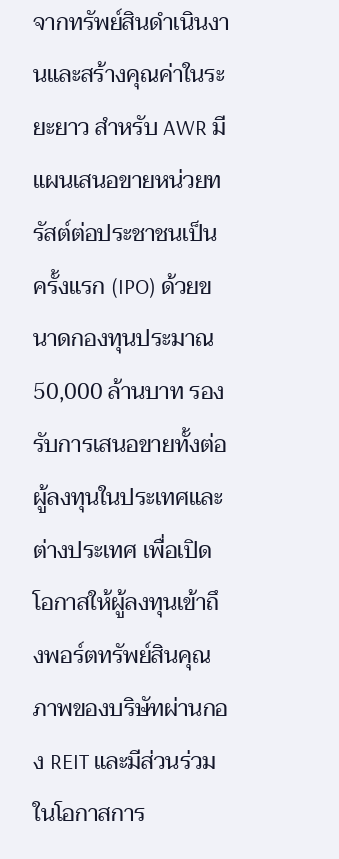จากทรัพย์สินดำเนินงานและสร้างคุณค่าในระยะยาว สำหรับ AWR มีแผนเสนอขายหน่วยทรัสต์ต่อประชาชนเป็นครั้งแรก (IPO) ด้วยขนาดกองทุนประมาณ 50,000 ล้านบาท รองรับการเสนอขายทั้งต่อผู้ลงทุนในประเทศและต่างประเทศ เพื่อเปิดโอกาสให้ผู้ลงทุนเข้าถึงพอร์ตทรัพย์สินคุณภาพของบริษัทผ่านกอง REIT และมีส่วนร่วมในโอกาสการ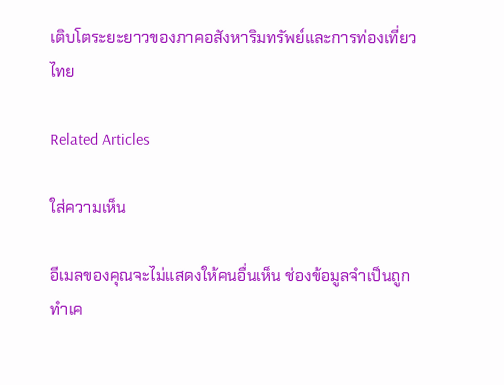เติบโตระยะยาวของภาคอสังหาริมทรัพย์และการท่องเที่ยวไทย

Related Articles

ใส่ความเห็น

อีเมลของคุณจะไม่แสดงให้คนอื่นเห็น ช่องข้อมูลจำเป็นถูกทำเค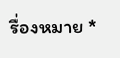รื่องหมาย *